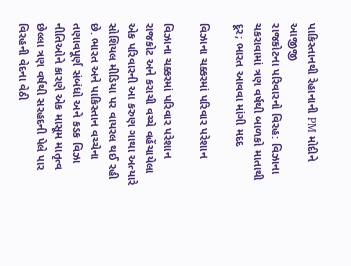પાકિસ્તાનથી રેહાનાની PM મોદીને આજીજી
રાજકોટના પરિવારનો વિરહ: વિઝાના ચકરાવામાં ત્રણ વર્ષથી બાળકો માતાથી દૂર; ભારત આવવા માંગી મદદ

વિઝાના ચક્કરમાં પરિવાર પરેશાન

વિઝાના ચક્કરમાં પરિવાર પરેશાન
રાજકોટ અને કરાચી વચ્ચે વહેંચાયેલા એક પરિવારની આ કરુણ ગાથા અત્યારે સોશિયલ મીડિયા પર વાયરલ થઈ રહી છે. ભારત અને પાકિસ્તાન વચ્ચેના તણાવપૂર્ણ સંબંધો અને કડક વિઝા નીતિઓને કારણે એક માસૂમ માતૃત્વ છેલ્લા ત્રણ વર્ષથી સરહદની પેલે પાર વિરહની વેદના વેઠી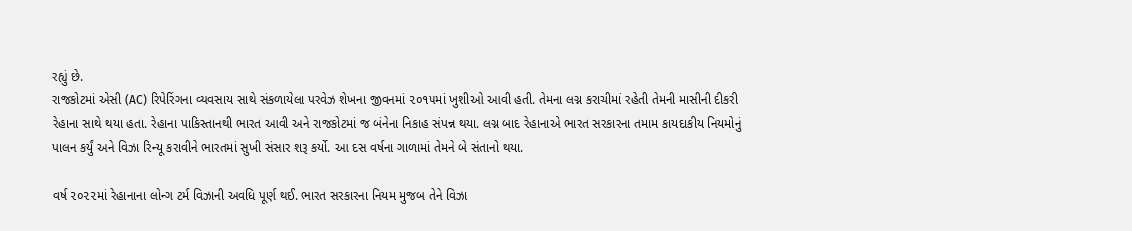રહ્યું છે.
રાજકોટમાં એસી (AC) રિપેરિંગના વ્યવસાય સાથે સંકળાયેલા પરવેઝ શેખના જીવનમાં ૨૦૧૫માં ખુશીઓ આવી હતી. તેમના લગ્ન કરાચીમાં રહેતી તેમની માસીની દીકરી રેહાના સાથે થયા હતા. રેહાના પાકિસ્તાનથી ભારત આવી અને રાજકોટમાં જ બંનેના નિકાહ સંપન્ન થયા. લગ્ન બાદ રેહાનાએ ભારત સરકારના તમામ કાયદાકીય નિયમોનું પાલન કર્યું અને વિઝા રિન્યૂ કરાવીને ભારતમાં સુખી સંસાર શરૂ કર્યો. આ દસ વર્ષના ગાળામાં તેમને બે સંતાનો થયા.

વર્ષ ૨૦૨૨માં રેહાનાના લોન્ગ ટર્મ વિઝાની અવધિ પૂર્ણ થઈ. ભારત સરકારના નિયમ મુજબ તેને વિઝા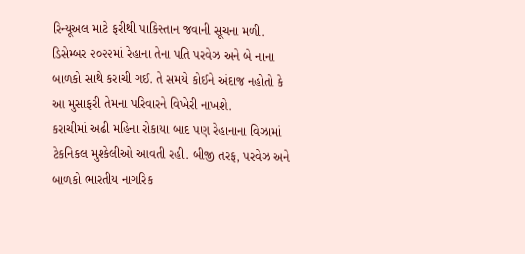રિન્યૂઅલ માટે ફરીથી પાકિસ્તાન જવાની સૂચના મળી. ડિસેમ્બર ૨૦૨૨માં રેહાના તેના પતિ પરવેઝ અને બે નાના બાળકો સાથે કરાચી ગઈ. તે સમયે કોઈને અંદાજ નહોતો કે આ મુસાફરી તેમના પરિવારને વિખેરી નાખશે.
કરાચીમાં અઢી મહિના રોકાયા બાદ પણ રેહાનાના વિઝામાં ટેકનિકલ મુશ્કેલીઓ આવતી રહી. બીજી તરફ, પરવેઝ અને બાળકો ભારતીય નાગરિક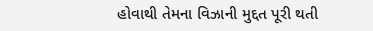હોવાથી તેમના વિઝાની મુદ્દત પૂરી થતી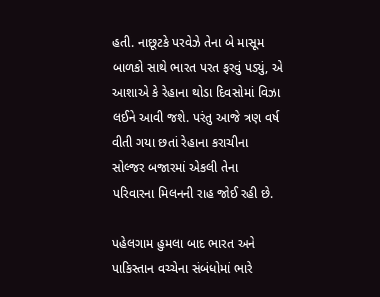હતી. નાછૂટકે પરવેઝે તેના બે માસૂમ બાળકો સાથે ભારત પરત ફરવું પડ્યું, એ આશાએ કે રેહાના થોડા દિવસોમાં વિઝા લઈને આવી જશે. પરંતુ આજે ત્રણ વર્ષ વીતી ગયા છતાં રેહાના કરાચીના સોલ્જર બજારમાં એકલી તેના પરિવારના મિલનની રાહ જોઈ રહી છે.

પહેલગામ હુમલા બાદ ભારત અને પાકિસ્તાન વચ્ચેના સંબંધોમાં ભારે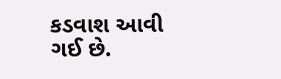કડવાશ આવી ગઈ છે.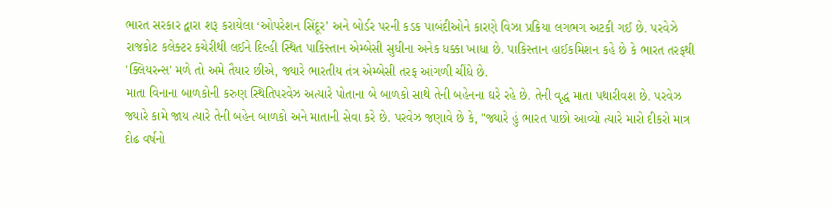ભારત સરકાર દ્વારા શરૂ કરાયેલા ‘ઓપરેશન સિંદૂર’ અને બોર્ડર પરની કડક પાબંદીઓને કારણે વિઝા પ્રક્રિયા લગભગ અટકી ગઈ છે. પરવેઝે રાજકોટ કલેક્ટર કચેરીથી લઈને દિલ્હી સ્થિત પાકિસ્તાન એમ્બેસી સુધીના અનેક ધક્કા ખાધા છે. પાકિસ્તાન હાઈકમિશન કહે છે કે ભારત તરફથી 'ક્લિયરન્સ' મળે તો અમે તૈયાર છીએ, જ્યારે ભારતીય તંત્ર એમ્બેસી તરફ આંગળી ચીંધે છે.
માતા વિનાના બાળકોની કરુણ સ્થિતિપરવેઝ અત્યારે પોતાના બે બાળકો સાથે તેની બહેનના ઘરે રહે છે. તેની વૃદ્ધ માતા પથારીવશ છે. પરવેઝ જ્યારે કામે જાય ત્યારે તેની બહેન બાળકો અને માતાની સેવા કરે છે. પરવેઝ જણાવે છે કે, "જ્યારે હું ભારત પાછો આવ્યો ત્યારે મારો દીકરો માત્ર દોઢ વર્ષનો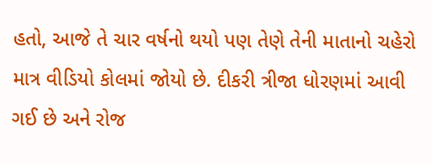હતો, આજે તે ચાર વર્ષનો થયો પણ તેણે તેની માતાનો ચહેરો માત્ર વીડિયો કોલમાં જોયો છે. દીકરી ત્રીજા ધોરણમાં આવી ગઈ છે અને રોજ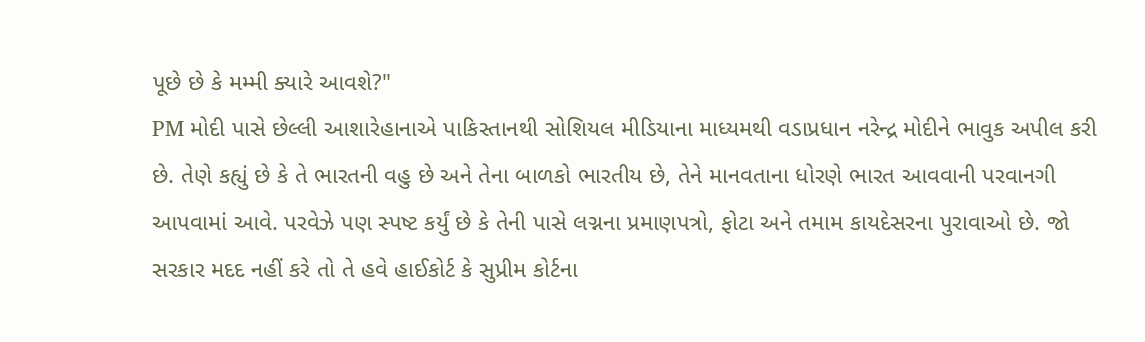પૂછે છે કે મમ્મી ક્યારે આવશે?"
PM મોદી પાસે છેલ્લી આશારેહાનાએ પાકિસ્તાનથી સોશિયલ મીડિયાના માધ્યમથી વડાપ્રધાન નરેન્દ્ર મોદીને ભાવુક અપીલ કરી છે. તેણે કહ્યું છે કે તે ભારતની વહુ છે અને તેના બાળકો ભારતીય છે, તેને માનવતાના ધોરણે ભારત આવવાની પરવાનગી આપવામાં આવે. પરવેઝે પણ સ્પષ્ટ કર્યું છે કે તેની પાસે લગ્નના પ્રમાણપત્રો, ફોટા અને તમામ કાયદેસરના પુરાવાઓ છે. જો સરકાર મદદ નહીં કરે તો તે હવે હાઈકોર્ટ કે સુપ્રીમ કોર્ટના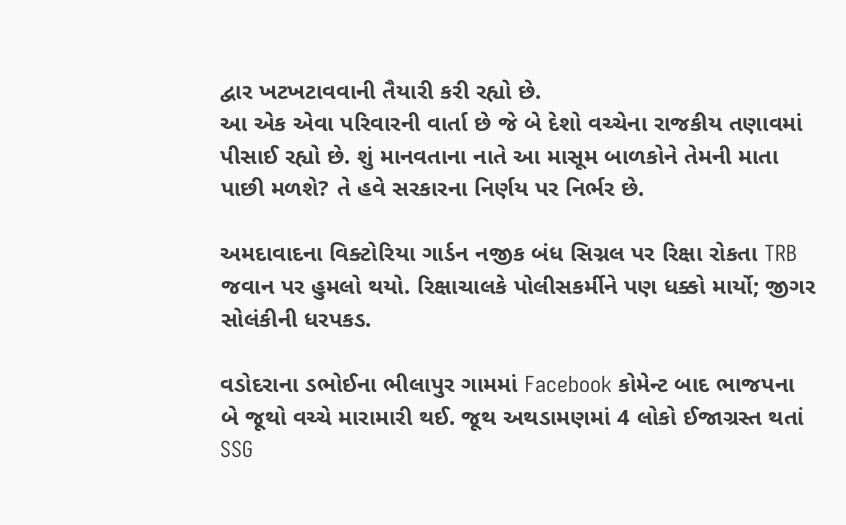દ્વાર ખટખટાવવાની તૈયારી કરી રહ્યો છે.
આ એક એવા પરિવારની વાર્તા છે જે બે દેશો વચ્ચેના રાજકીય તણાવમાં પીસાઈ રહ્યો છે. શું માનવતાના નાતે આ માસૂમ બાળકોને તેમની માતા પાછી મળશે? તે હવે સરકારના નિર્ણય પર નિર્ભર છે.

અમદાવાદના વિક્ટોરિયા ગાર્ડન નજીક બંધ સિગ્નલ પર રિક્ષા રોકતા TRB જવાન પર હુમલો થયો. રિક્ષાચાલકે પોલીસકર્મીને પણ ધક્કો માર્યો; જીગર સોલંકીની ધરપકડ.

વડોદરાના ડભોઈના ભીલાપુર ગામમાં Facebook કોમેન્ટ બાદ ભાજપના બે જૂથો વચ્ચે મારામારી થઈ. જૂથ અથડામણમાં 4 લોકો ઈજાગ્રસ્ત થતાં SSG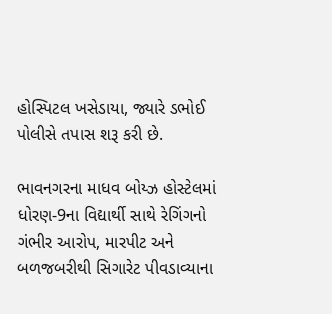હોસ્પિટલ ખસેડાયા, જ્યારે ડભોઈ પોલીસે તપાસ શરૂ કરી છે.

ભાવનગરના માધવ બોય્ઝ હોસ્ટેલમાં ધોરણ-9ના વિદ્યાર્થી સાથે રેગિંગનો ગંભીર આરોપ, મારપીટ અને બળજબરીથી સિગારેટ પીવડાવ્યાના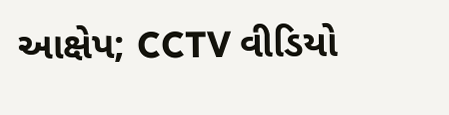આક્ષેપ; CCTV વીડિયો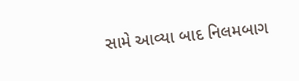સામે આવ્યા બાદ નિલમબાગ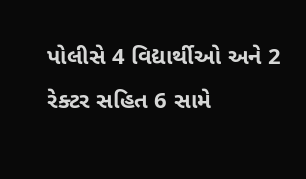પોલીસે 4 વિદ્યાર્થીઓ અને 2 રેક્ટર સહિત 6 સામે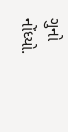ગુનો નોંધ્યો.